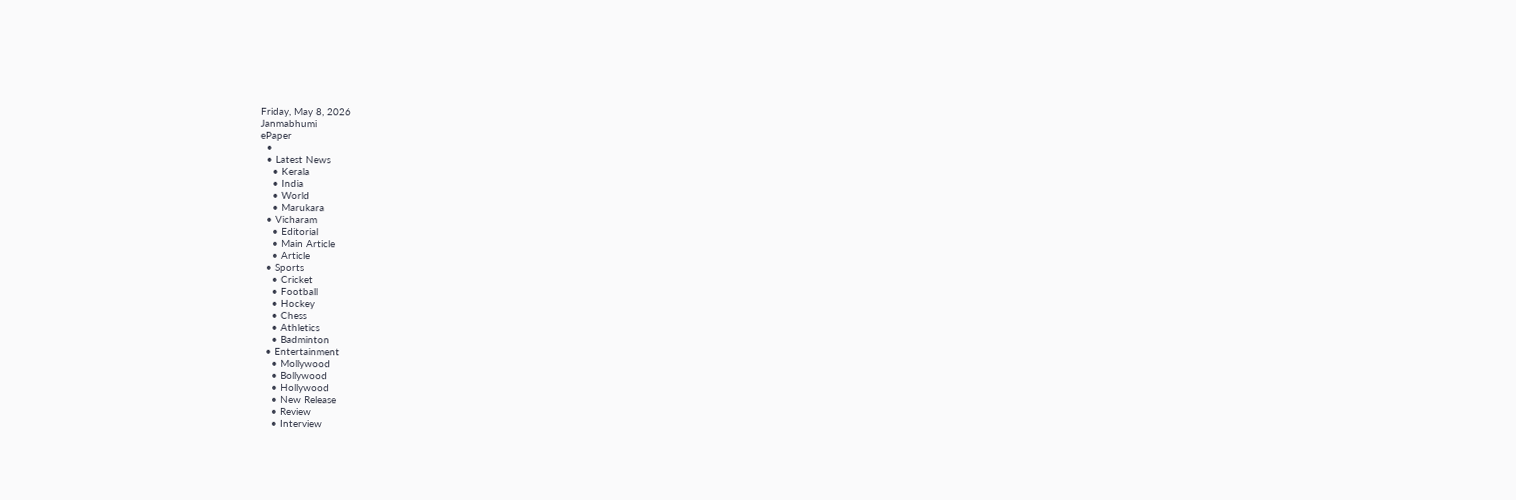Friday, May 8, 2026
Janmabhumi
ePaper
  •
  • Latest News
    • Kerala
    • India
    • World
    • Marukara
  • Vicharam
    • Editorial
    • Main Article
    • Article
  • Sports
    • Cricket
    • Football
    • Hockey
    • Chess
    • Athletics
    • Badminton
  • Entertainment
    • Mollywood
    • Bollywood
    • Hollywood
    • New Release
    • Review
    • Interview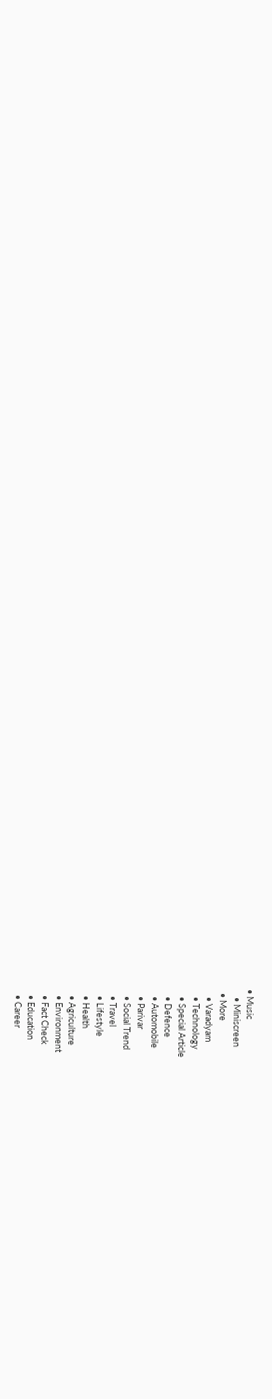• Music
    • Miniscreen
  • More
    • Varadyam
    • Technology
    • Special Article
    • Defence
    • Automobile
    • Parivar
    • Social Trend
    • Travel
    • Lifestyle
    • Health
    • Agriculture
    • Environment
    • Fact Check
    • Education
    • Career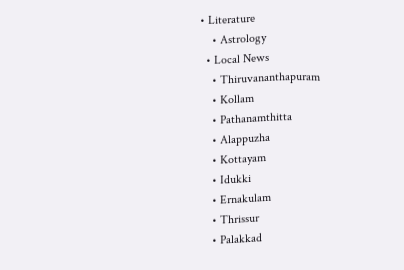• Literature
    • Astrology
  • Local News
    • Thiruvananthapuram
    • Kollam
    • Pathanamthitta
    • Alappuzha
    • Kottayam
    • Idukki
    • Ernakulam
    • Thrissur
    • Palakkad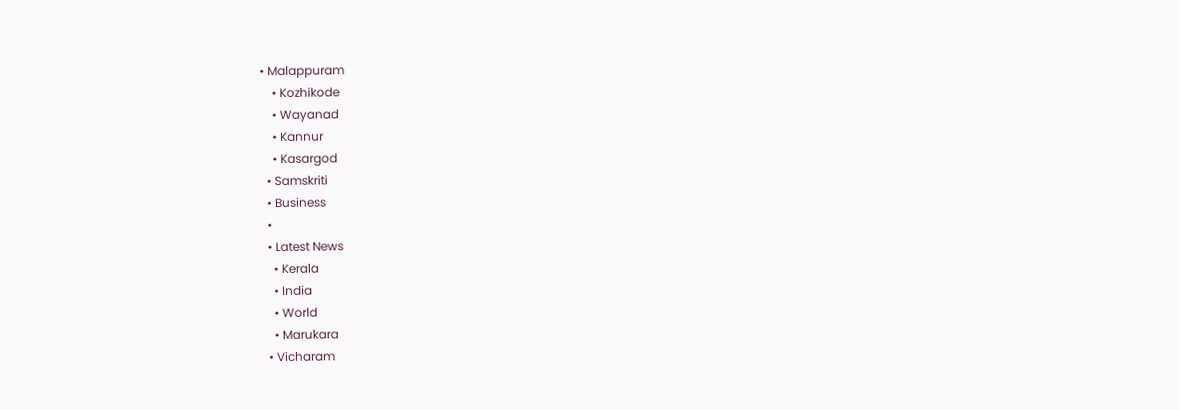• Malappuram
    • Kozhikode
    • Wayanad
    • Kannur
    • Kasargod
  • Samskriti
  • Business
  •
  • Latest News
    • Kerala
    • India
    • World
    • Marukara
  • Vicharam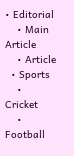• Editorial
    • Main Article
    • Article
  • Sports
    • Cricket
    • Football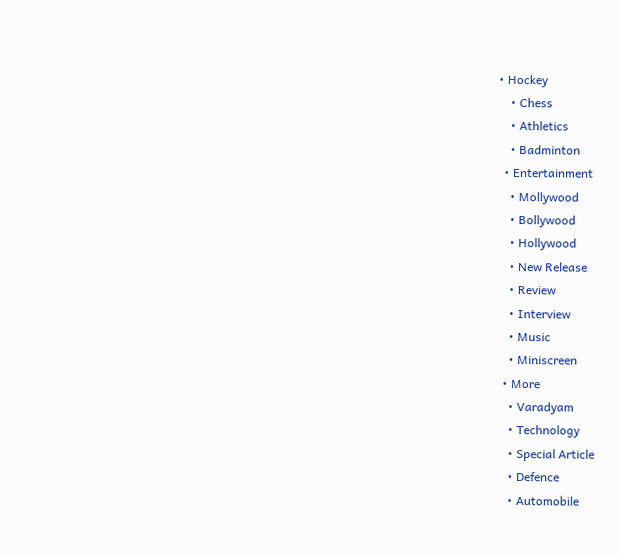• Hockey
    • Chess
    • Athletics
    • Badminton
  • Entertainment
    • Mollywood
    • Bollywood
    • Hollywood
    • New Release
    • Review
    • Interview
    • Music
    • Miniscreen
  • More
    • Varadyam
    • Technology
    • Special Article
    • Defence
    • Automobile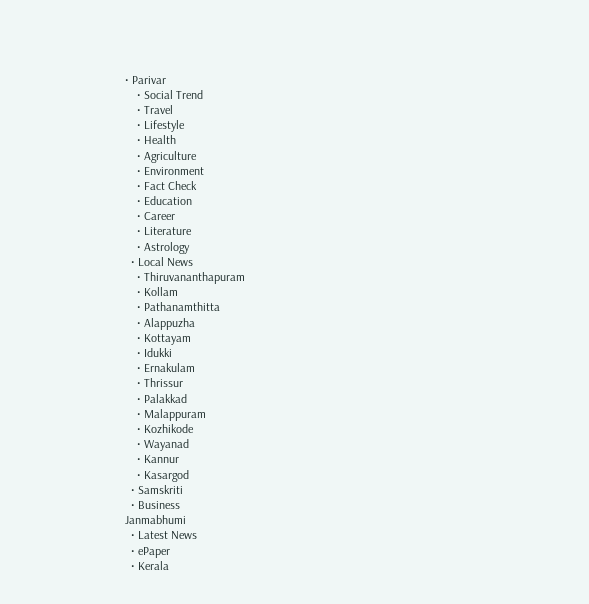• Parivar
    • Social Trend
    • Travel
    • Lifestyle
    • Health
    • Agriculture
    • Environment
    • Fact Check
    • Education
    • Career
    • Literature
    • Astrology
  • Local News
    • Thiruvananthapuram
    • Kollam
    • Pathanamthitta
    • Alappuzha
    • Kottayam
    • Idukki
    • Ernakulam
    • Thrissur
    • Palakkad
    • Malappuram
    • Kozhikode
    • Wayanad
    • Kannur
    • Kasargod
  • Samskriti
  • Business
Janmabhumi
  • Latest News
  • ePaper
  • Kerala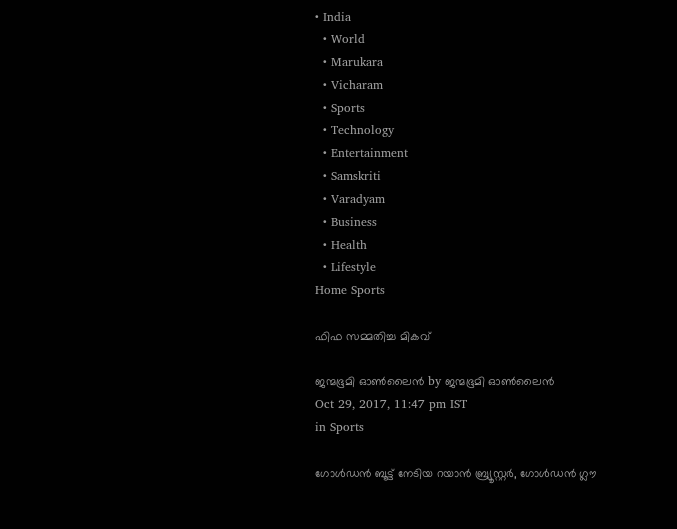• India
  • World
  • Marukara
  • Vicharam
  • Sports
  • Technology
  • Entertainment
  • Samskriti
  • Varadyam
  • Business
  • Health
  • Lifestyle
Home Sports

ഫിഫ സമ്മതിച്ച മികവ്

ജന്മഭൂമി ഓണ്‍ലൈന്‍ by ജന്മഭൂമി ഓണ്‍ലൈന്‍
Oct 29, 2017, 11:47 pm IST
in Sports

ഗോള്‍ഡന്‍ ബൂട്ട് നേടിയ റയാന്‍ ബ്ര്യൂസ്റ്റര്‍, ഗോള്‍ഡന്‍ ഗ്ലൗ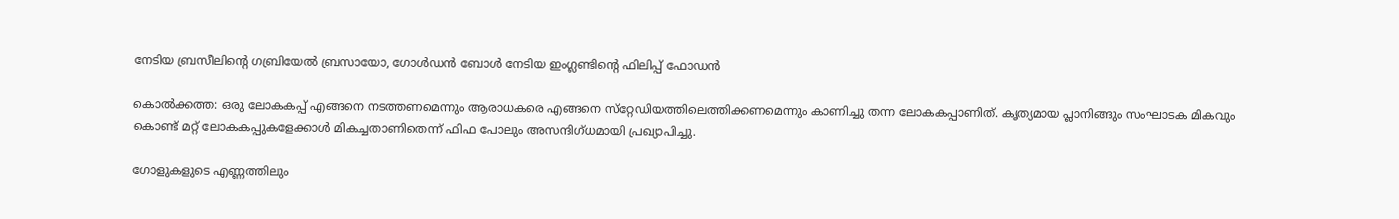നേടിയ ബ്രസീലിന്റെ ഗബ്രിയേല്‍ ബ്രസായോ, ഗോള്‍ഡന്‍ ബോള്‍ നേടിയ ഇംഗ്ലണ്ടിന്റെ ഫിലിപ്പ് ഫോഡന്‍

കൊല്‍ക്കത്ത: ഒരു ലോകകപ്പ് എങ്ങനെ നടത്തണമെന്നും ആരാധകരെ എങ്ങനെ സ്‌റ്റേഡിയത്തിലെത്തിക്കണമെന്നും കാണിച്ചു തന്ന ലോകകപ്പാണിത്. കൃത്യമായ പ്ലാനിങ്ങും സംഘാടക മികവും കൊണ്ട് മറ്റ് ലോകകപ്പുകളേക്കാള്‍ മികച്ചതാണിതെന്ന് ഫിഫ പോലും അസന്ദിഗ്ധമായി പ്രഖ്യാപിച്ചു.

ഗോളുകളുടെ എണ്ണത്തിലും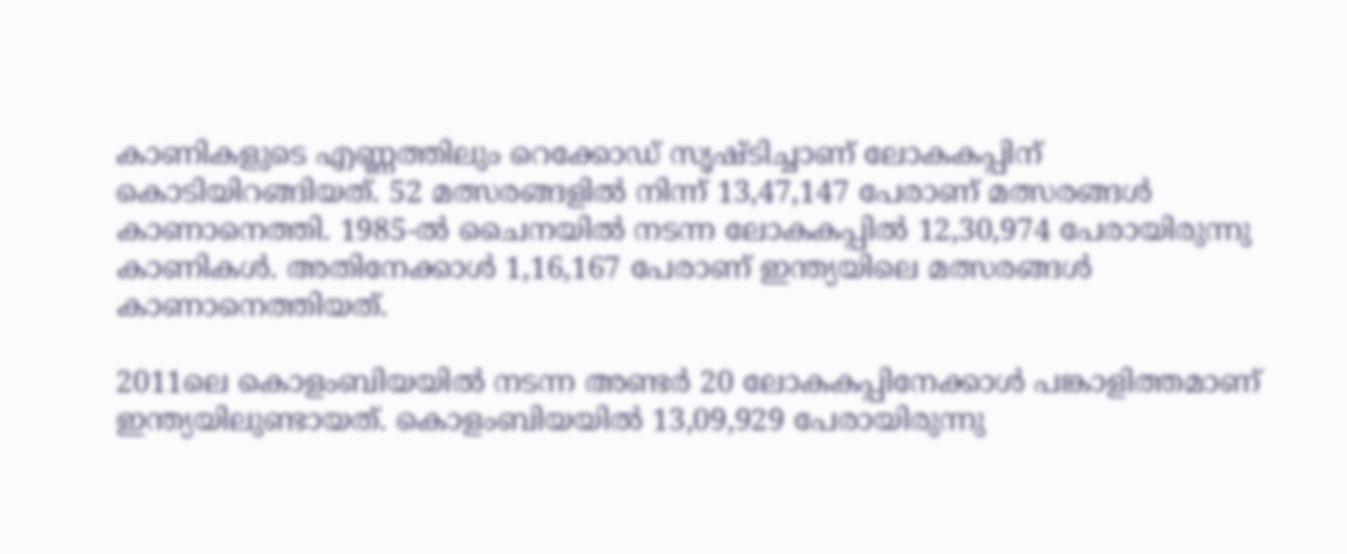കാണികളുടെ എണ്ണത്തിലും റെക്കോഡ് സൃഷ്ടിച്ചാണ് ലോകകപ്പിന് കൊടിയിറങ്ങിയത്. 52 മത്സരങ്ങളില്‍ നിന്ന് 13,47,147 പേരാണ് മത്സരങ്ങള്‍ കാണാനെത്തി. 1985-ല്‍ ചൈനയില്‍ നടന്ന ലോകകപ്പില്‍ 12,30,974 പേരായിരുന്നു കാണികള്‍. അതിനേക്കാള്‍ 1,16,167 പേരാണ് ഇന്ത്യയിലെ മത്സരങ്ങള്‍ കാണാനെത്തിയത്.

2011ലെ കൊളംബിയയില്‍ നടന്ന അണ്ടര്‍ 20 ലോകകപ്പിനേക്കാള്‍ പങ്കാളിത്തമാണ് ഇന്ത്യയിലുണ്ടായത്. കൊളംബിയയില്‍ 13,09,929 പേരായിരുന്നു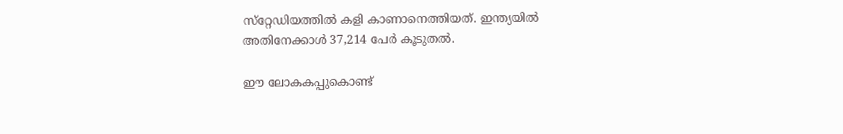സ്‌റ്റേഡിയത്തില്‍ കളി കാണാനെത്തിയത്. ഇന്ത്യയില്‍ അതിനേക്കാള്‍ 37,214 പേര്‍ കൂടുതല്‍.

ഈ ലോകകപ്പുകൊണ്ട്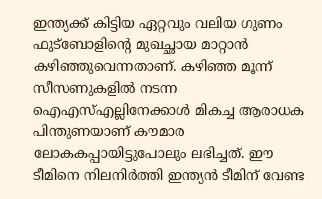ഇന്ത്യക്ക് കിട്ടിയ ഏറ്റവും വലിയ ഗുണം ഫുട്‌ബോളിന്റെ മുഖച്ഛായ മാറ്റാന്‍ കഴിഞ്ഞുവെന്നതാണ്. കഴിഞ്ഞ മൂന്ന് സീസണുകളില്‍ നടന്ന ഐഎസ്എല്ലിനേക്കാള്‍ മികച്ച ആരാധക പിന്തുണയാണ് കൗമാര ലോകകപ്പായിട്ടുപോലും ലഭിച്ചത്. ഈ ടീമിനെ നിലനിര്‍ത്തി ഇന്ത്യന്‍ ടീമിന് വേണ്ട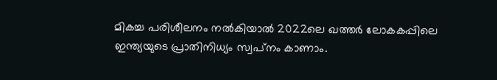മികച്ച പരിശീലനം നല്‍കിയാല്‍ 2022ലെ ഖത്തര്‍ ലോകകപ്പിലെ ഇന്ത്യയുടെ പ്രാതിനിധ്യം സ്വപ്‌നം കാണാം.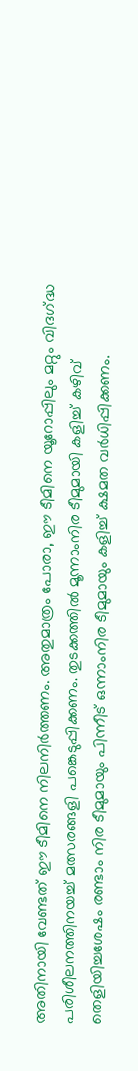അതിനായി വേണ്ടത് ഈ ടീമിനെ നിലനിര്‍ത്തണം. അതുമാത്രം പോരാ, ഈ ടീമിനെ യൂറോപ്പിലും മറ്റും വിദഗ്‌ദ്ധ പരിശീലനത്തിനയച്ച് മത്സരങ്ങളി പങ്കെടുപ്പിക്കണം. തുടക്കത്തില്‍ മൂന്നാംനിര ടീമുമായി കളിച്ച് കഴിവ് തെളിയിച്ചശേഷം രണ്ടാം നിര ടീമുമായും പിന്നീട് ഒന്നാംനിര ടീമുമായും കളിച്ച് ക്ഷമത വര്‍ധിപ്പിക്കണം.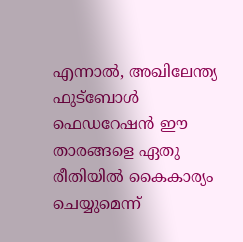എന്നാല്‍, അഖിലേന്ത്യ ഫുട്‌ബോള്‍ ഫെഡറേഷന്‍ ഈ താരങ്ങളെ ഏതു രീതിയില്‍ കൈകാര്യം ചെയ്യുമെന്ന്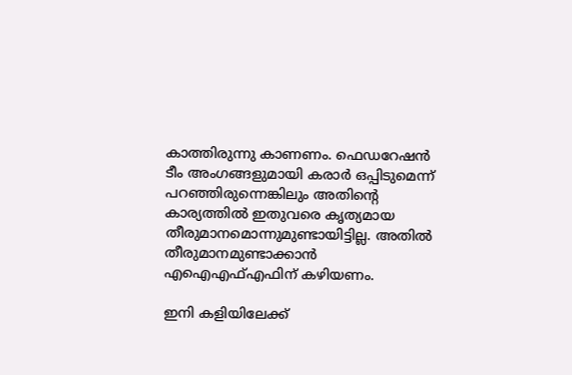കാത്തിരുന്നു കാണണം. ഫെഡറേഷന്‍ ടീം അംഗങ്ങളുമായി കരാര്‍ ഒപ്പിടുമെന്ന് പറഞ്ഞിരുന്നെങ്കിലും അതിന്റെ കാര്യത്തില്‍ ഇതുവരെ കൃത്യമായ തീരുമാനമൊന്നുമുണ്ടായിട്ടില്ല. അതില്‍ തീരുമാനമുണ്ടാക്കാന്‍ എഐഎഫ്എഫിന് കഴിയണം.

ഇനി കളിയിലേക്ക്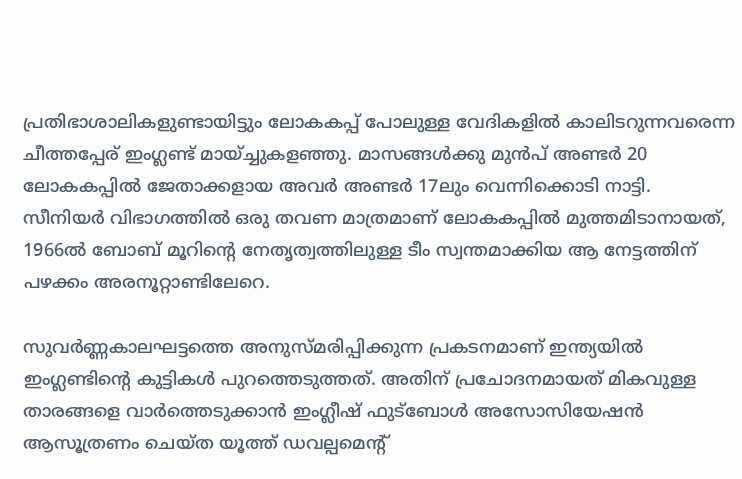പ്രതിഭാശാലികളുണ്ടായിട്ടും ലോകകപ്പ് പോലുള്ള വേദികളില്‍ കാലിടറുന്നവരെന്ന ചീത്തപ്പേര് ഇംഗ്ലണ്ട് മായ്ച്ചുകളഞ്ഞു. മാസങ്ങള്‍ക്കു മുന്‍പ് അണ്ടര്‍ 20 ലോകകപ്പില്‍ ജേതാക്കളായ അവര്‍ അണ്ടര്‍ 17ലും വെന്നിക്കൊടി നാട്ടി. സീനിയര്‍ വിഭാഗത്തില്‍ ഒരു തവണ മാത്രമാണ് ലോകകപ്പില്‍ മുത്തമിടാനായത്, 1966ല്‍ ബോബ് മൂറിന്റെ നേതൃത്വത്തിലുള്ള ടീം സ്വന്തമാക്കിയ ആ നേട്ടത്തിന് പഴക്കം അരനൂറ്റാണ്ടിലേറെ.

സുവര്‍ണ്ണകാലഘട്ടത്തെ അനുസ്മരിപ്പിക്കുന്ന പ്രകടനമാണ് ഇന്ത്യയില്‍ ഇംഗ്ലണ്ടിന്റെ കുട്ടികള്‍ പുറത്തെടുത്തത്. അതിന് പ്രചോദനമായത് മികവുള്ള താരങ്ങളെ വാര്‍ത്തെടുക്കാന്‍ ഇംഗ്ലീഷ് ഫുട്‌ബോള്‍ അസോസിയേഷന്‍ ആസൂത്രണം ചെയ്ത യൂത്ത് ഡവല്പമെന്റ്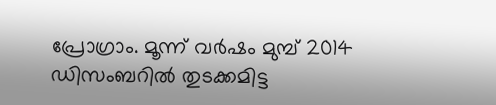പ്രോഗ്രാം. മൂന്ന് വര്‍ഷം മുമ്പ് 2014 ഡിസംബറില്‍ തുടക്കമിട്ട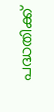പദ്ധതിക്ക്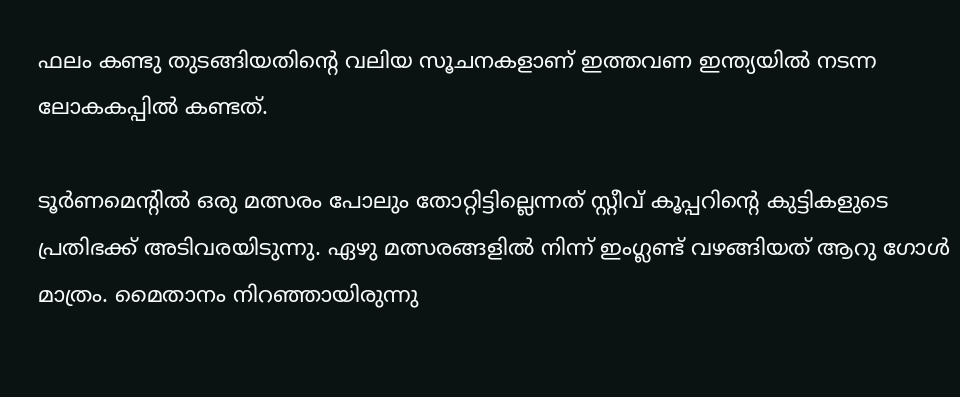ഫലം കണ്ടു തുടങ്ങിയതിന്റെ വലിയ സൂചനകളാണ് ഇത്തവണ ഇന്ത്യയില്‍ നടന്ന ലോകകപ്പില്‍ കണ്ടത്.

ടൂര്‍ണമെന്റില്‍ ഒരു മത്സരം പോലും തോറ്റിട്ടില്ലെന്നത് സ്റ്റീവ് കൂപ്പറിന്റെ കുട്ടികളുടെ പ്രതിഭക്ക് അടിവരയിടുന്നു. ഏഴു മത്സരങ്ങളില്‍ നിന്ന് ഇംഗ്ലണ്ട് വഴങ്ങിയത് ആറു ഗോള്‍ മാത്രം. മൈതാനം നിറഞ്ഞായിരുന്നു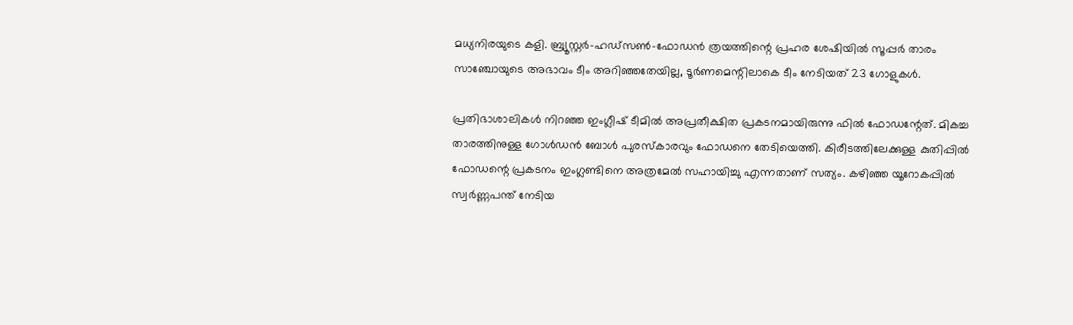മധ്യനിരയുടെ കളി. ബ്ര്യൂസ്റ്റര്‍-ഹഡ്‌സണ്‍-ഫോഡന്‍ ത്രയത്തിന്റെ പ്രഹര ശേഷിയില്‍ സൂപ്പര്‍ താരം സാഞ്ചോയുടെ അഭാവം ടീം അറിഞ്ഞതേയില്ല, ടൂര്‍ണമെന്റിലാകെ ടീം നേടിയത് 23 ഗോളുകള്‍.

പ്രതിഭാശാലികള്‍ നിറഞ്ഞ ഇംഗ്ലീഷ് ടീമില്‍ അപ്രതീക്ഷിത പ്രകടനമായിരുന്നു ഫില്‍ ഫോഡന്റേത്. മികച്ച താരത്തിനുള്ള ഗോള്‍ഡന്‍ ബോള്‍ പുരസ്‌കാരവും ഫോഡനെ തേടിയെത്തി. കിരീടത്തിലേക്കുള്ള കുതിപ്പില്‍ ഫോഡന്റെ പ്രകടനം ഇംഗ്ലണ്ടിനെ അത്രമേല്‍ സഹായിച്ചു എന്നതാണ് സത്യം. കഴിഞ്ഞ യൂറോകപ്പില്‍ സ്വര്‍ണ്ണപന്ത് നേടിയ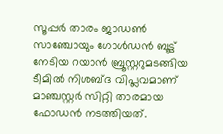സൂപ്പര്‍ താരം ജാഡണ്‍ സാഞ്ചോയും ഗോള്‍ഡന്‍ ബൂട്ട് നേടിയ റയാന്‍ ബ്രൂസ്റ്ററുമടങ്ങിയ ടീമില്‍ നിശബ്ദ വിപ്ലവമാണ് മാഞ്ചസ്റ്റര്‍ സിറ്റി താരമായ ഫോഡന്‍ നടത്തിയത്.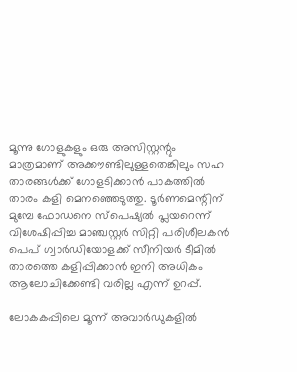മൂന്നു ഗോളുകളും ഒരു അസിസ്റ്റന്റും മാത്രമാണ് അക്കൗണ്ടിലുള്ളതെങ്കിലും സഹ താരങ്ങള്‍ക്ക് ഗോളടിക്കാന്‍ പാകത്തില്‍ താരം കളി മെനഞ്ഞെടുത്തു. ടൂര്‍ണമെന്റിന് മുമ്പേ ഫോഡനെ സ്‌പെഷ്യല്‍ പ്ലയറെന്ന് വിശേഷിപ്പിച്ച മാഞ്ചസ്റ്റര്‍ സിറ്റി പരിശീലകന്‍ പെപ് ഗ്വാര്‍ഡിയോളക്ക് സീനിയര്‍ ടീമില്‍ താരത്തെ കളിപ്പിക്കാന്‍ ഇനി അധികം ആലോചിക്കേണ്ടി വരില്ല എന്ന് ഉറപ്പ്.

ലോകകപ്പിലെ മൂന്ന് അവാര്‍ഡുകളില്‍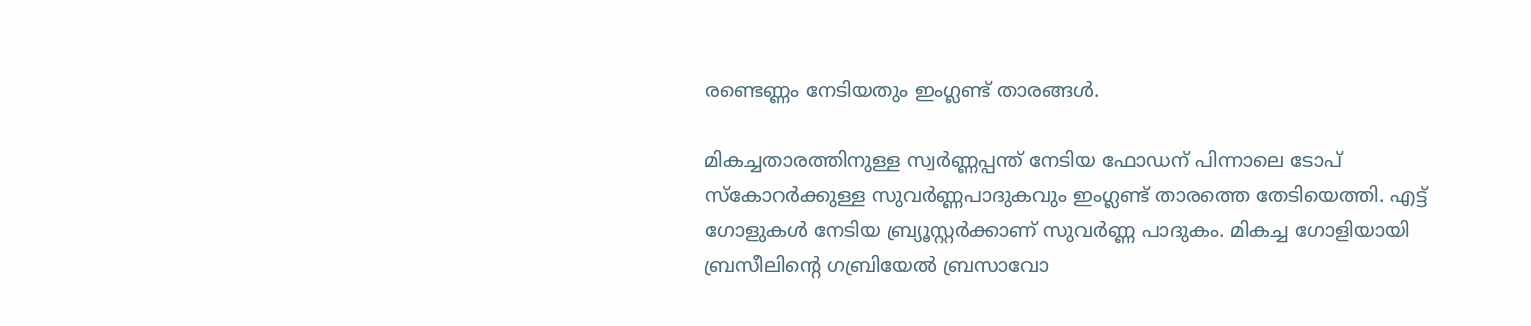രണ്ടെണ്ണം നേടിയതും ഇംഗ്ലണ്ട് താരങ്ങള്‍.

മികച്ചതാരത്തിനുള്ള സ്വര്‍ണ്ണപ്പന്ത് നേടിയ ഫോഡന് പിന്നാലെ ടോപ് സ്‌കോറര്‍ക്കുള്ള സുവര്‍ണ്ണപാദുകവും ഇംഗ്ലണ്ട് താരത്തെ തേടിയെത്തി. എട്ട് ഗോളുകള്‍ നേടിയ ബ്ര്യൂസ്റ്റര്‍ക്കാണ് സുവര്‍ണ്ണ പാദുകം. മികച്ച ഗോളിയായി ബ്രസീലിന്റെ ഗബ്രിയേല്‍ ബ്രസാവോ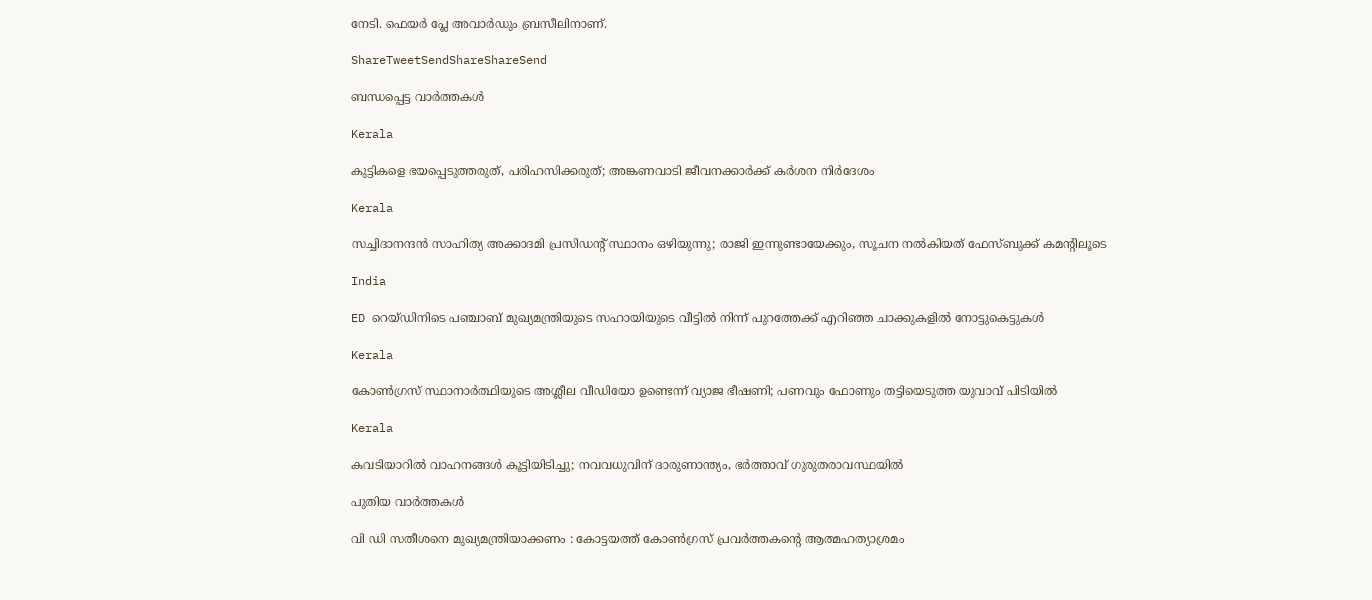നേടി. ഫെയര്‍ പ്ലേ അവാര്‍ഡും ബ്രസീലിനാണ്.

ShareTweetSendShareShareSend

ബന്ധപ്പെട്ട വാര്‍ത്തകള്‍

Kerala

കുട്ടികളെ ഭയപ്പെടുത്തരുത്, പരിഹസിക്കരുത്; അങ്കണവാടി ജീവനക്കാർക്ക് കർശന നിർദേശം

Kerala

സച്ചിദാനന്ദൻ സാഹിത്യ അക്കാദമി പ്രസിഡന്റ് സ്ഥാനം ഒഴിയുന്നു; രാജി ഇന്നുണ്ടായേക്കും, സൂചന നൽകിയത് ഫേസ്ബുക്ക് കമന്റിലൂടെ

India

ED റെയ്ഡിനിടെ പഞ്ചാബ് മുഖ്യമന്ത്രിയുടെ സഹായിയുടെ വീട്ടിൽ നിന്ന് പുറത്തേക്ക് എറിഞ്ഞ ചാക്കുകളിൽ നോട്ടുകെട്ടുകൾ

Kerala

കോൺഗ്രസ് സ്ഥാനാർത്ഥിയുടെ അശ്ലീല വീഡിയോ ഉണ്ടെന്ന് വ്യാജ ഭീഷണി; പണവും ഫോണും തട്ടിയെടുത്ത യുവാവ് പിടിയിൽ

Kerala

കവടിയാറിൽ വാഹനങ്ങൾ കൂട്ടിയിടിച്ചു; നവവധുവിന് ദാരുണാന്ത്യം, ഭർത്താവ് ഗുരുതരാവസ്ഥയിൽ

പുതിയ വാര്‍ത്തകള്‍

വി ഡി സതീശനെ മുഖ്യമന്ത്രിയാക്കണം : കോട്ടയത്ത് കോൺഗ്രസ് പ്രവർത്തകന്റെ ആത്മഹത്യാശ്രമം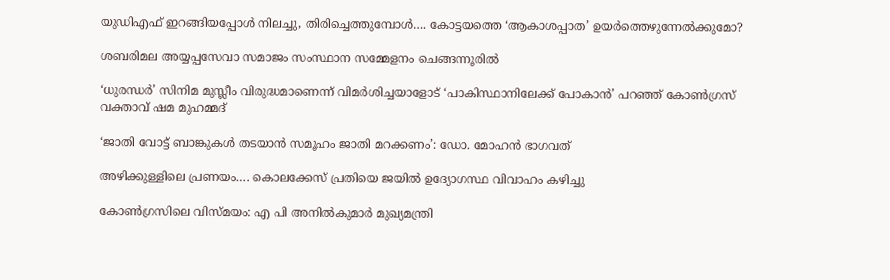യുഡിഎഫ് ഇറങ്ങിയപ്പോള്‍ നിലച്ചു, തിരിച്ചെത്തുമ്പോള്‍…. കോട്ടയത്തെ ‘ആകാശപ്പാത’ ഉയര്‍ത്തെഴുന്നേല്‍ക്കുമോ?

ശബരിമല അയ്യപ്പസേവാ സമാജം സംസ്ഥാന സമ്മേളനം ചെങ്ങന്നൂരില്‍

‘ധുരന്ധർ’ സിനിമ മുസ്ലീം വിരുദ്ധമാണെന്ന് വിമർശിച്ചയാളോട് ‘പാകിസ്ഥാനിലേക്ക് പോകാൻ’ പറഞ്ഞ് കോൺഗ്രസ് വക്താവ് ഷമ മുഹമ്മദ്

‘ജാതി വോട്ട് ബാങ്കുകള്‍ തടയാന്‍ സമൂഹം ജാതി മറക്കണം’: ഡോ. മോഹന്‍ ഭാഗവത്

അഴിക്കുള്ളിലെ പ്രണയം…. കൊലക്കേസ് പ്രതിയെ ജയിൽ ഉദ്യോഗസ്ഥ വിവാഹം കഴിച്ചു

കോണ്‍ഗ്രസിലെ വിസ്മയം: എ പി അനില്‍കുമാര്‍ മുഖ്യമന്ത്രി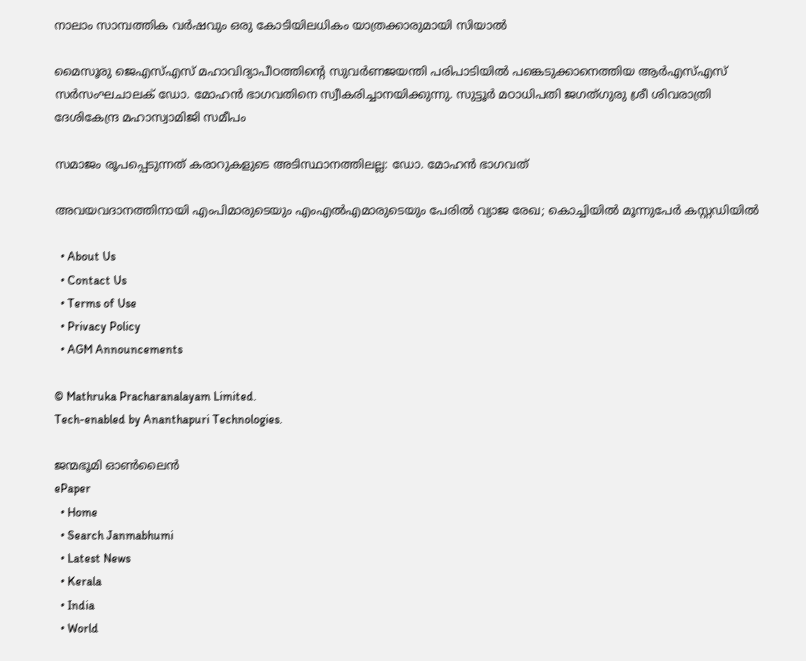നാലാം സാമ്പത്തിക വര്‍ഷവും ഒരു കോടിയിലധികം യാത്രക്കാരുമായി സിയാല്‍

മൈസൂരു ജെഎസ്എസ് മഹാവിദ്യാപീഠത്തിന്റെ സുവര്‍ണജയന്തി പരിപാടിയില്‍ പങ്കെടുക്കാനെത്തിയ ആര്‍എസ്എസ് സര്‍സംഘചാലക് ഡോ. മോഹന്‍ ഭാഗവതിനെ സ്വീകരിച്ചാനയിക്കുന്നു. സുട്ടൂര്‍ മഠാധിപതി ജഗത്ഗുരു ശ്രീ ശിവരാത്രി ദേശികേന്ദ്ര മഹാസ്വാമിജി സമീപം

സമാജം രൂപപ്പെടുന്നത് കരാറുകളുടെ അടിസ്ഥാനത്തിലല്ല: ഡോ. മോഹന്‍ ഭാഗവത്

അവയവദാനത്തിനായി എംപിമാരുടെയും എംഎല്‍എമാരുടെയും പേരിൽ വ്യാജ രേഖ; കൊച്ചിയിൽ മൂന്നുപേർ കസ്റ്റഡിയിൽ

  • About Us
  • Contact Us
  • Terms of Use
  • Privacy Policy
  • AGM Announcements

© Mathruka Pracharanalayam Limited.
Tech-enabled by Ananthapuri Technologies.

ജന്മഭൂമി ഓണ്‍ലൈന്‍
ePaper
  • Home
  • Search Janmabhumi
  • Latest News
  • Kerala
  • India
  • World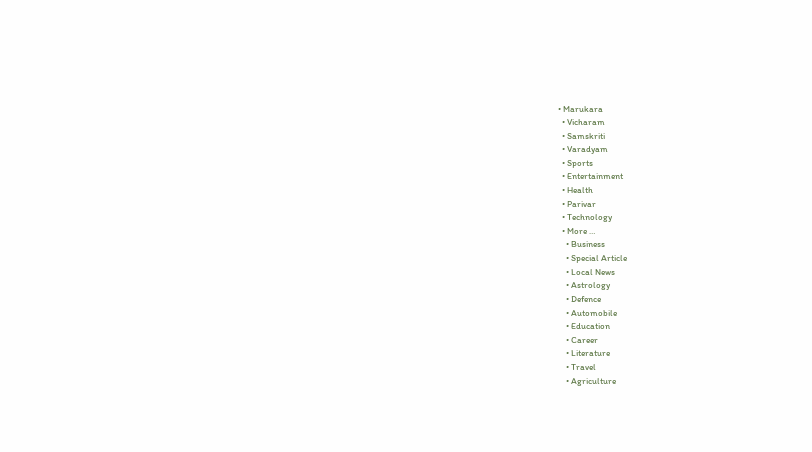• Marukara
  • Vicharam
  • Samskriti
  • Varadyam
  • Sports
  • Entertainment
  • Health
  • Parivar
  • Technology
  • More …
    • Business
    • Special Article
    • Local News
    • Astrology
    • Defence
    • Automobile
    • Education
    • Career
    • Literature
    • Travel
    • Agriculture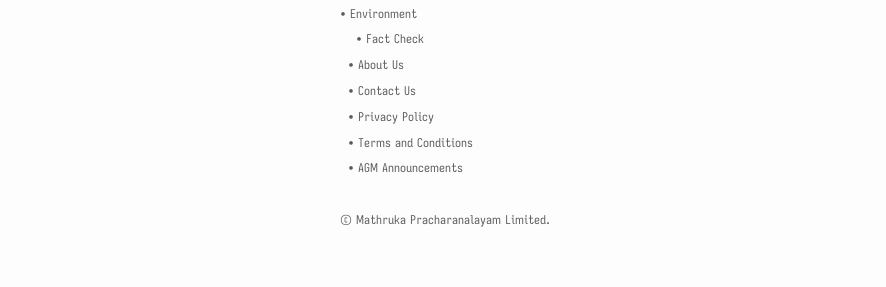• Environment
    • Fact Check
  • About Us
  • Contact Us
  • Privacy Policy
  • Terms and Conditions
  • AGM Announcements

© Mathruka Pracharanalayam Limited.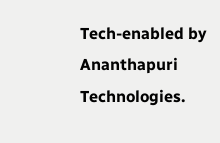Tech-enabled by Ananthapuri Technologies.